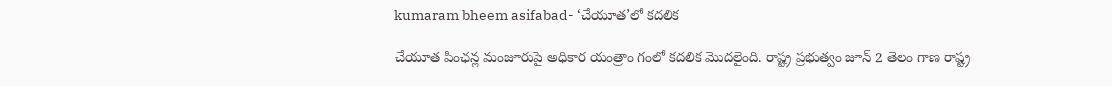kumaram bheem asifabad- ‘చేయూత’లో కదలిక

చేయూత పింఛన్ల మంజూరుపై అధికార యంత్రాం గంలో కదలిక మొదలైంది. రాష్ట్ర ప్రభుత్వం జూన్‌ 2 తెలం గాణ రాష్ట్ర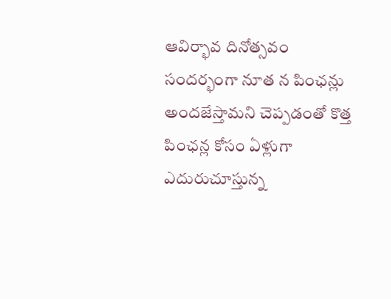ఆవిర్భావ దినోత్సవం సందర్భంగా నూత న పింఛన్లు అందజేస్తామని చెప్పడంతో కొత్త పింఛన్ల కోసం ఏళ్లుగా ఎదురుచూస్తున్న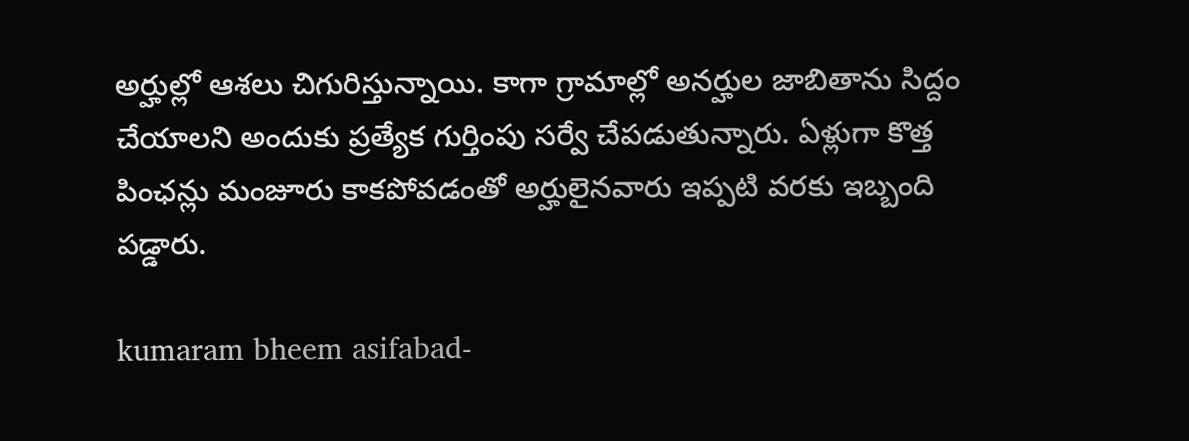అర్హుల్లో ఆశలు చిగురిస్తున్నాయి. కాగా గ్రామాల్లో అనర్హుల జాబితాను సిద్దం చేయాలని అందుకు ప్రత్యేక గుర్తింపు సర్వే చేపడుతున్నారు. ఏళ్లుగా కొత్త పింఛన్లు మంజూరు కాకపోవడంతో అర్హులైనవారు ఇప్పటి వరకు ఇబ్బంది పడ్డారు.

kumaram bheem asifabad-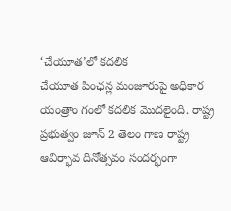‘చేయూత’లో కదలిక
చేయూత పింఛన్ల మంజూరుపై అధికార యంత్రాం గంలో కదలిక మొదలైంది. రాష్ట్ర ప్రభుత్వం జూన్‌ 2 తెలం గాణ రాష్ట్ర ఆవిర్భావ దినోత్సవం సందర్భంగా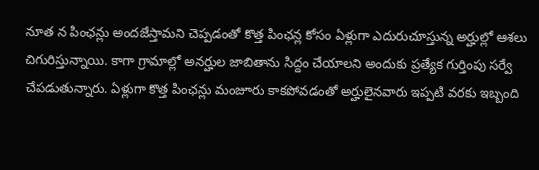నూత న పింఛన్లు అందజేస్తామని చెప్పడంతో కొత్త పింఛన్ల కోసం ఏళ్లుగా ఎదురుచూస్తున్న అర్హుల్లో ఆశలు చిగురిస్తున్నాయి. కాగా గ్రామాల్లో అనర్హుల జాబితాను సిద్దం చేయాలని అందుకు ప్రత్యేక గుర్తింపు సర్వే చేపడుతున్నారు. ఏళ్లుగా కొత్త పింఛన్లు మంజూరు కాకపోవడంతో అర్హులైనవారు ఇప్పటి వరకు ఇబ్బంది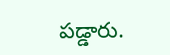పడ్డారు.